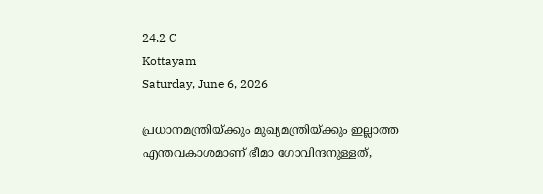24.2 C
Kottayam
Saturday, June 6, 2026

പ്രധാനമന്ത്രിയ്ക്കും മുഖ്യമന്ത്രിയ്ക്കും ഇല്ലാത്ത എന്തവകാശമാണ് ഭീമാ ഗോവിന്ദനുള്ളത്,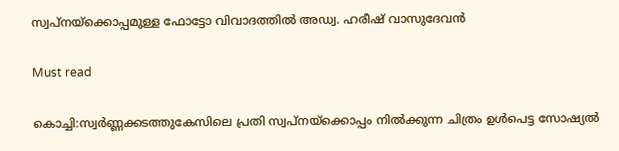സ്വപ്നയ്‌ക്കൊപ്പമുള്ള ഫോട്ടോ വിവാദത്തില്‍ അഡ്വ. ഹരീഷ് വാസുദേവന്‍

Must read

കൊച്ചി:സ്വര്‍ണ്ണക്കടത്തുകേസിലെ പ്രതി സ്വപ്‌നയ്‌ക്കൊപ്പം നില്‍ക്കുന്ന ചിത്രം ഉള്‍പെട്ട സോഷ്യൽ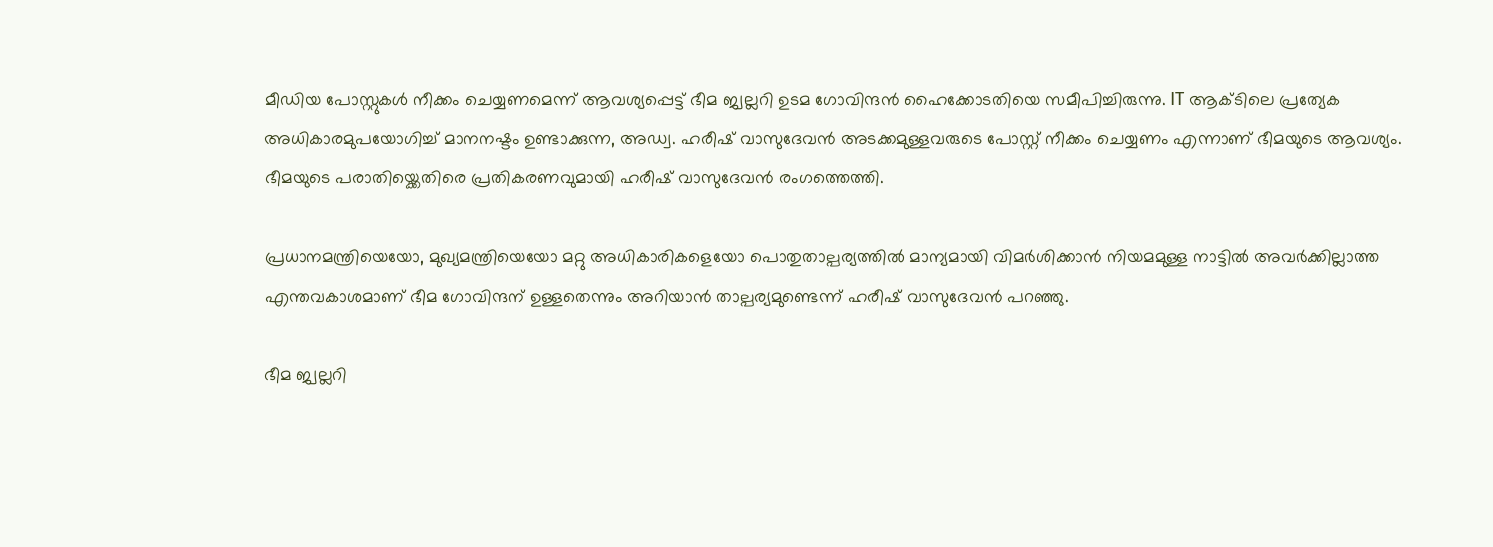മീഡിയ പോസ്റ്റുകൾ നീക്കം ചെയ്യണമെന്ന് ആവശ്യപ്പെട്ട് ഭീമ ജ്വല്ലറി ഉടമ ഗോവിന്ദൻ ഹൈക്കോടതിയെ സമീപിച്ചിരുന്നു. IT ആക്ടിലെ പ്രത്യേക അധികാരമുപയോഗിച്ച് മാനനഷ്ടം ഉണ്ടാക്കുന്ന, അഡ്വ. ഹരീഷ് വാസുദേവന്‍‌ അടക്കമുള്ളവരുടെ പോസ്റ്റ് നീക്കം ചെയ്യണം എന്നാണ് ഭീമയുടെ ആവശ്യം. ഭീമയുടെ പരാതിയ്ക്കെതിരെ പ്രതികരണവുമായി ഹരീഷ് വാസുദേവന്‍‌ രംഗത്തെത്തി.

പ്രധാനമന്ത്രിയെയോ, മുഖ്യമന്ത്രിയെയോ മറ്റു അധികാരികളെയോ പൊതുതാല്പര്യത്തിൽ മാന്യമായി വിമർശിക്കാൻ നിയമമുള്ള നാട്ടിൽ അവർക്കില്ലാത്ത എന്തവകാശമാണ് ഭീമ ഗോവിന്ദന് ഉള്ളതെന്നും അറിയാൻ താല്പര്യമുണ്ടെന്ന് ഹരീഷ് വാസുദേവന്‍‌ പറഞ്ഞു.

ഭീമ ജ്വല്ലറി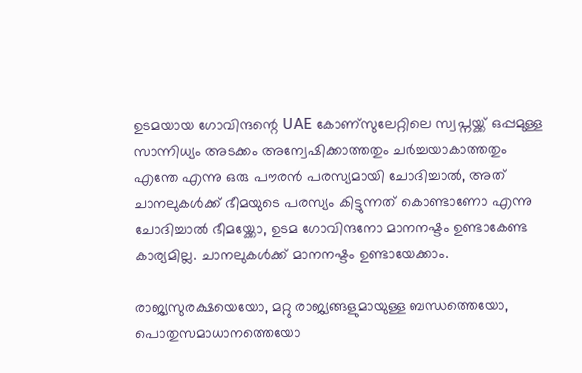ഉടമയായ ഗോവിന്ദന്റെ UAE കോണ്സുലേറ്റിലെ സ്വപ്നയ്ക്ക് ഒപ്പമുള്ള സാന്നിധ്യം അടക്കം അന്വേഷിക്കാത്തതും ചർച്ചയാകാത്തതും എന്തേ എന്നു ഒരു പൗരൻ പരസ്യമായി ചോദിച്ചാൽ, അത് ചാനലുകൾക്ക് ഭീമയുടെ പരസ്യം കിട്ടുന്നത് കൊണ്ടാണോ എന്നു ചോദിച്ചാൽ ഭീമയ്ക്കോ, ഉടമ ഗോവിന്ദനോ മാനനഷ്ടം ഉണ്ടാകേണ്ട കാര്യമില്ല. ചാനലുകൾക്ക് മാനനഷ്ടം ഉണ്ടായേക്കാം.

രാജ്യസുരക്ഷയെയോ, മറ്റു രാജ്യങ്ങളുമായുള്ള ബന്ധത്തെയോ, പൊതുസമാധാനത്തെയോ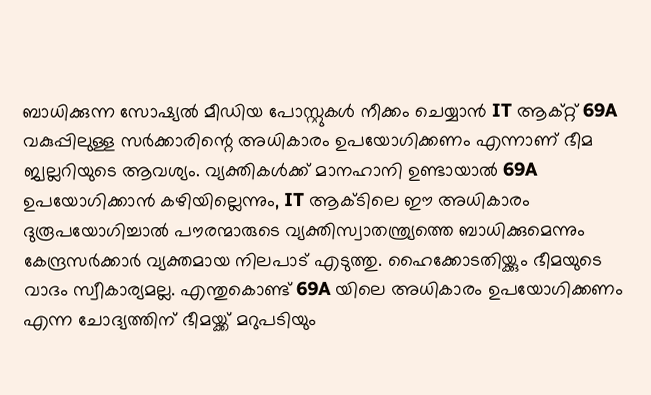ബാധിക്കുന്ന സോഷ്യൽ മീഡിയ പോസ്റ്റുകൾ നീക്കം ചെയ്യാൻ IT ആക്റ്റ് 69A വകുപ്പിലുള്ള സർക്കാരിന്റെ അധികാരം ഉപയോഗിക്കണം എന്നാണ് ഭീമ ജ്വല്ലറിയുടെ ആവശ്യം. വ്യക്തികൾക്ക് മാനഹാനി ഉണ്ടായാൽ 69A ഉപയോഗിക്കാൻ കഴിയില്ലെന്നും, IT ആക്ടിലെ ഈ അധികാരം ദുരൂപയോഗിച്ചാൽ പൗരന്മാരുടെ വ്യക്തിസ്വാതന്ത്ര്യത്തെ ബാധിക്കുമെന്നും കേന്ദ്രസർക്കാർ വ്യക്തമായ നിലപാട് എടുത്തു. ഹൈക്കോടതിയ്ക്കും ഭീമയുടെ വാദം സ്വീകാര്യമല്ല. എന്തുകൊണ്ട് 69A യിലെ അധികാരം ഉപയോഗിക്കണം എന്ന ചോദ്യത്തിന് ഭീമയ്ക്ക് മറുപടിയും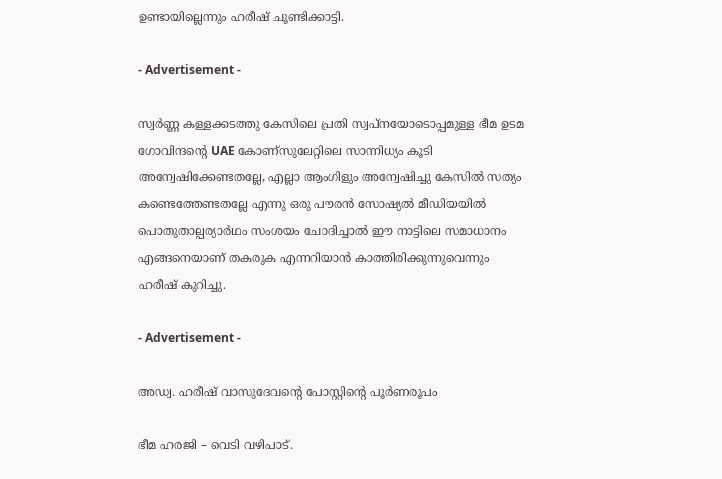ഉണ്ടായില്ലെന്നും ഹരീഷ് ചൂണ്ടിക്കാട്ടി.

- Advertisement -

സ്വർണ്ണ കള്ളക്കടത്തു കേസിലെ പ്രതി സ്വപ്നയോടൊപ്പമുള്ള ഭീമ ഉടമ ഗോവിന്ദന്റെ UAE കോണ്സുലേറ്റിലെ സാന്നിധ്യം കൂടി അന്വേഷിക്കേണ്ടതല്ലേ, എല്ലാ ആംഗിളും അന്വേഷിച്ചു കേസിൽ സത്യം കണ്ടെത്തേണ്ടതല്ലേ എന്നു ഒരു പൗരൻ സോഷ്യൽ മീഡിയയിൽ പൊതുതാല്പര്യാർഥം സംശയം ചോദിച്ചാൽ ഈ നാട്ടിലെ സമാധാനം എങ്ങനെയാണ് തകരുക എന്നറിയാൻ കാത്തിരിക്കുന്നുവെന്നും ഹരീഷ് കുറിച്ചു.

- Advertisement -

അഡ്വ. ഹരീഷ് വാസുദേവന്റെ പോസ്റ്റിന്റെ പൂര്‍ണരൂപം

ഭീമ ഹരജി – വെടി വഴിപാട്.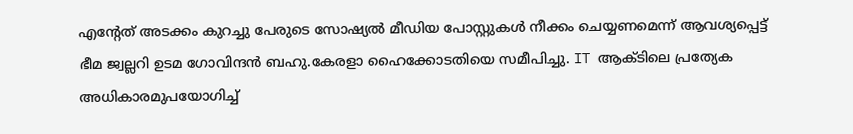എന്റേത് അടക്കം കുറച്ചു പേരുടെ സോഷ്യൽ മീഡിയ പോസ്റ്റുകൾ നീക്കം ചെയ്യണമെന്ന് ആവശ്യപ്പെട്ട് ഭീമ ജ്വല്ലറി ഉടമ ഗോവിന്ദൻ ബഹു.കേരളാ ഹൈക്കോടതിയെ സമീപിച്ചു. IT ആക്ടിലെ പ്രത്യേക അധികാരമുപയോഗിച്ച്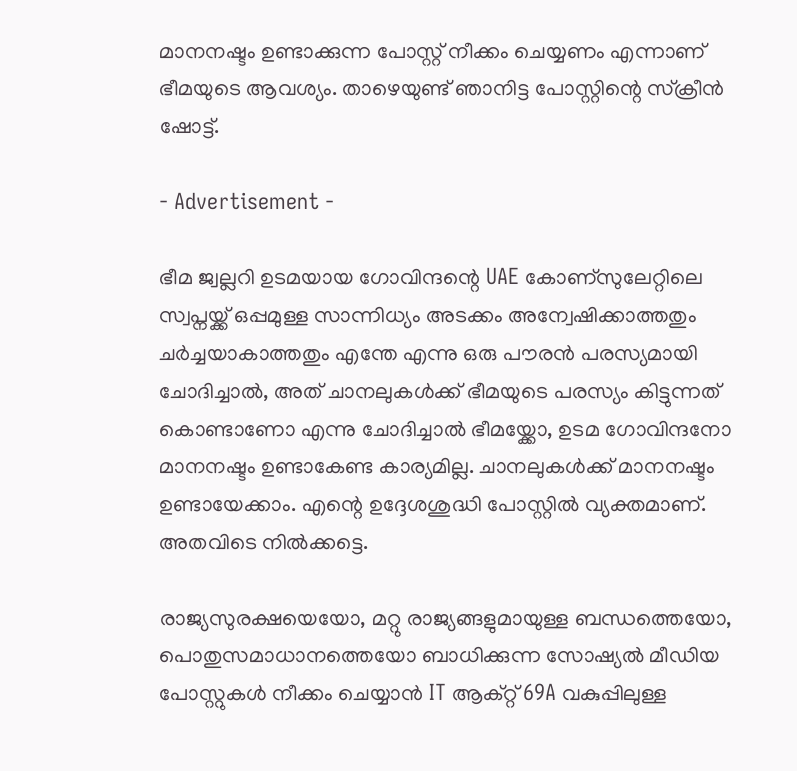മാനനഷ്ടം ഉണ്ടാക്കുന്ന പോസ്റ്റ് നീക്കം ചെയ്യണം എന്നാണ് ഭീമയുടെ ആവശ്യം. താഴെയുണ്ട് ഞാനിട്ട പോസ്റ്റിന്റെ സ്‌ക്രീൻ ഷോട്ട്.

- Advertisement -

ഭീമ ജ്വല്ലറി ഉടമയായ ഗോവിന്ദന്റെ UAE കോണ്സുലേറ്റിലെ സ്വപ്നയ്ക്ക് ഒപ്പമുള്ള സാന്നിധ്യം അടക്കം അന്വേഷിക്കാത്തതും ചർച്ചയാകാത്തതും എന്തേ എന്നു ഒരു പൗരൻ പരസ്യമായി ചോദിച്ചാൽ, അത് ചാനലുകൾക്ക് ഭീമയുടെ പരസ്യം കിട്ടുന്നത് കൊണ്ടാണോ എന്നു ചോദിച്ചാൽ ഭീമയ്ക്കോ, ഉടമ ഗോവിന്ദനോ മാനനഷ്ടം ഉണ്ടാകേണ്ട കാര്യമില്ല. ചാനലുകൾക്ക് മാനനഷ്ടം ഉണ്ടായേക്കാം. എന്റെ ഉദ്ദേശശുദ്ധി പോസ്റ്റിൽ വ്യക്തമാണ്. അതവിടെ നിൽക്കട്ടെ.

രാജ്യസുരക്ഷയെയോ, മറ്റു രാജ്യങ്ങളുമായുള്ള ബന്ധത്തെയോ, പൊതുസമാധാനത്തെയോ ബാധിക്കുന്ന സോഷ്യൽ മീഡിയ പോസ്റ്റുകൾ നീക്കം ചെയ്യാൻ IT ആക്റ്റ് 69A വകുപ്പിലുള്ള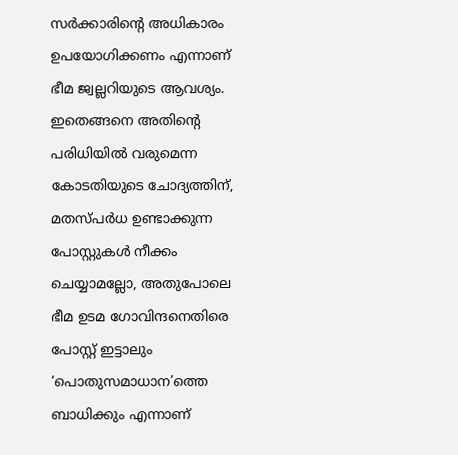സർക്കാരിന്റെ അധികാരം ഉപയോഗിക്കണം എന്നാണ് ഭീമ ജ്വല്ലറിയുടെ ആവശ്യം. ഇതെങ്ങനെ അതിന്റെ പരിധിയിൽ വരുമെന്ന കോടതിയുടെ ചോദ്യത്തിന്, മതസ്പർധ ഉണ്ടാക്കുന്ന പോസ്റ്റുകൾ നീക്കം ചെയ്യാമല്ലോ, അതുപോലെ ഭീമ ഉടമ ഗോവിന്ദനെതിരെ പോസ്റ്റ് ഇട്ടാലും ‘പൊതുസമാധാന’ത്തെ ബാധിക്കും എന്നാണ്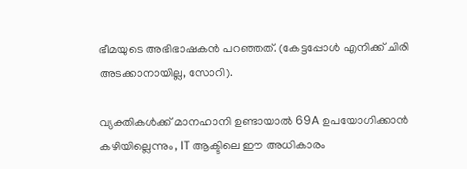ഭീമയുടെ അഭിഭാഷകൻ പറഞ്ഞത്. (കേട്ടപ്പോൾ എനിക്ക് ചിരി അടക്കാനായില്ല, സോറി).

വ്യക്തികൾക്ക് മാനഹാനി ഉണ്ടായാൽ 69A ഉപയോഗിക്കാൻ കഴിയില്ലെന്നും, IT ആക്ടിലെ ഈ അധികാരം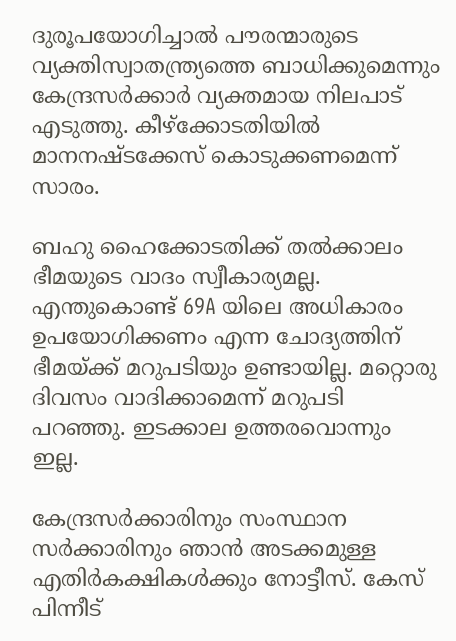ദുരൂപയോഗിച്ചാൽ പൗരന്മാരുടെ വ്യക്തിസ്വാതന്ത്ര്യത്തെ ബാധിക്കുമെന്നും കേന്ദ്രസർക്കാർ വ്യക്തമായ നിലപാട് എടുത്തു. കീഴ്ക്കോടതിയിൽ മാനനഷ്ടക്കേസ് കൊടുക്കണമെന്ന് സാരം.

ബഹു ഹൈക്കോടതിക്ക് തൽക്കാലം ഭീമയുടെ വാദം സ്വീകാര്യമല്ല. എന്തുകൊണ്ട് 69A യിലെ അധികാരം ഉപയോഗിക്കണം എന്ന ചോദ്യത്തിന് ഭീമയ്ക്ക് മറുപടിയും ഉണ്ടായില്ല. മറ്റൊരു ദിവസം വാദിക്കാമെന്ന് മറുപടി പറഞ്ഞു. ഇടക്കാല ഉത്തരവൊന്നും ഇല്ല.

കേന്ദ്രസർക്കാരിനും സംസ്ഥാന സർക്കാരിനും ഞാൻ അടക്കമുള്ള എതിർകക്ഷികൾക്കും നോട്ടീസ്. കേസ് പിന്നീട്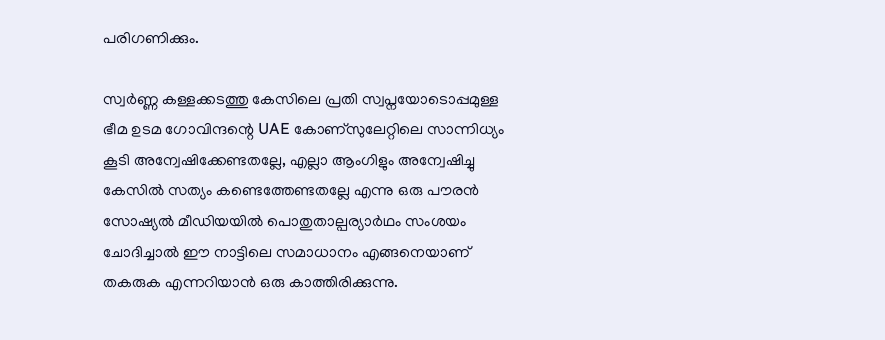പരിഗണിക്കും.

സ്വർണ്ണ കള്ളക്കടത്തു കേസിലെ പ്രതി സ്വപ്നയോടൊപ്പമുള്ള ഭീമ ഉടമ ഗോവിന്ദന്റെ UAE കോണ്സുലേറ്റിലെ സാന്നിധ്യം കൂടി അന്വേഷിക്കേണ്ടതല്ലേ, എല്ലാ ആംഗിളും അന്വേഷിച്ചു കേസിൽ സത്യം കണ്ടെത്തേണ്ടതല്ലേ എന്നു ഒരു പൗരൻ സോഷ്യൽ മീഡിയയിൽ പൊതുതാല്പര്യാർഥം സംശയം ചോദിച്ചാൽ ഈ നാട്ടിലെ സമാധാനം എങ്ങനെയാണ് തകരുക എന്നറിയാൻ ഒരു കാത്തിരിക്കുന്നു.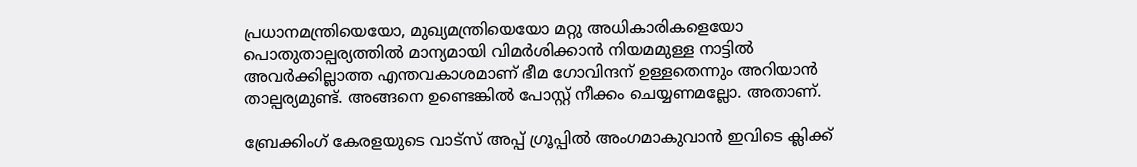പ്രധാനമന്ത്രിയെയോ, മുഖ്യമന്ത്രിയെയോ മറ്റു അധികാരികളെയോ പൊതുതാല്പര്യത്തിൽ മാന്യമായി വിമർശിക്കാൻ നിയമമുള്ള നാട്ടിൽ അവർക്കില്ലാത്ത എന്തവകാശമാണ് ഭീമ ഗോവിന്ദന് ഉള്ളതെന്നും അറിയാൻ താല്പര്യമുണ്ട്. അങ്ങനെ ഉണ്ടെങ്കിൽ പോസ്റ്റ് നീക്കം ചെയ്യണമല്ലോ. അതാണ്.

ബ്രേക്കിംഗ് കേരളയുടെ വാട്സ് അപ്പ് ഗ്രൂപ്പിൽ അംഗമാകുവാൻ ഇവിടെ ക്ലിക്ക്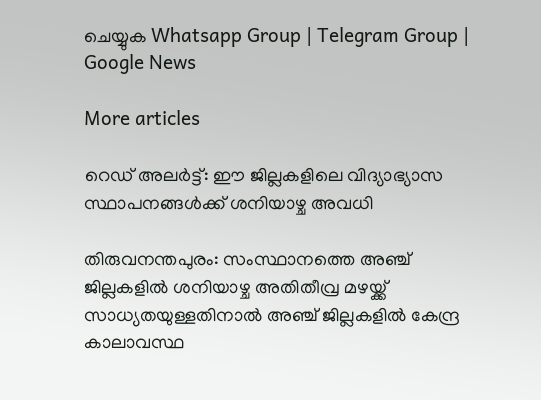ചെയ്യുക Whatsapp Group | Telegram Group | Google News

More articles

റെഡ് അലർട്ട്: ഈ ജില്ലകളിലെ വിദ്യാഭ്യാസ സ്ഥാപനങ്ങൾക്ക് ശനിയാഴ്ച അവധി

തിരുവനന്തപുരം: സംസ്ഥാനത്തെ അഞ്ച് ജില്ലകളിൽ ശനിയാഴ്ച അതിതീവ്ര മഴയ്ക്ക് സാധ്യതയുള്ളതിനാൽ അഞ്ച് ജില്ലകളിൽ കേന്ദ്ര കാലാവസ്ഥ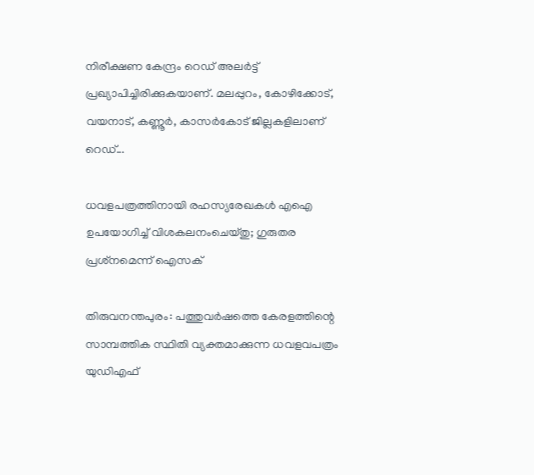നിരീക്ഷണ കേന്ദ്രം റെഡ് അലർട്ട് പ്രഖ്യാപിച്ചിരിക്കുകയാണ്. മലപ്പുറം, കോഴിക്കോട്, വയനാട്, കണ്ണൂർ, കാസർകോട് ജില്ലകളിലാണ് റെഡ്...

ധവളപത്രത്തിനായി രഹസ്യരേഖകൾ എഐ ഉപയോഗിച്ച് വിശകലനംചെയ്തു; ഗുരുതര പ്രശ്‌നമെന്ന് ഐസക്

തിരുവനന്തപുരം: പത്തുവർഷത്തെ കേരളത്തിന്റെ സാമ്പത്തിക സ്ഥിതി വ്യക്തമാക്കുന്ന ധവളവപത്രം യുഡിഎഫ്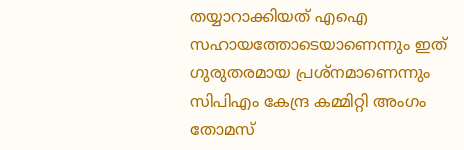തയ്യാറാക്കിയത് എഐ സഹായത്തോടെയാണെന്നും ഇത് ഗുരുതരമായ പ്രശ്‌നമാണെന്നും സിപിഎം കേന്ദ്ര കമ്മിറ്റി അംഗം തോമസ്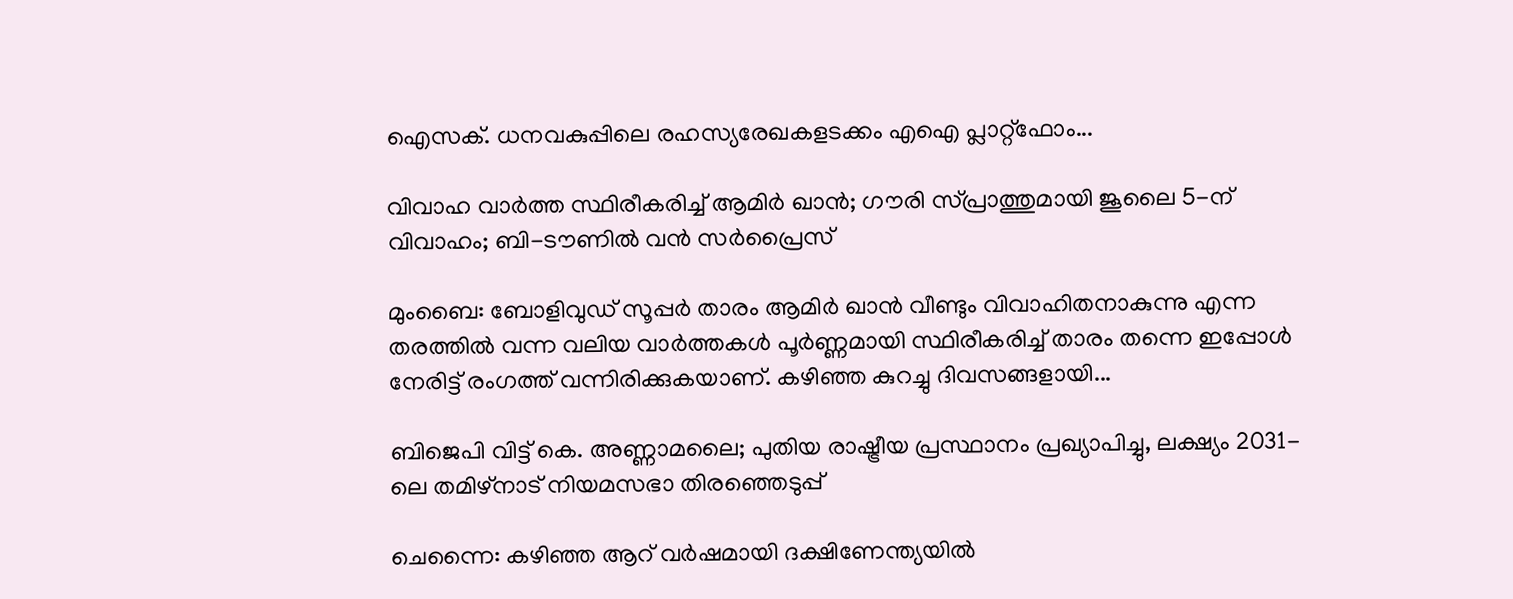ഐസക്. ധനവകുപ്പിലെ രഹസ്യരേഖകളടക്കം എഐ പ്ലാറ്റ്‌ഫോം...

വിവാഹ വാർത്ത സ്ഥിരീകരിച്ച് ആമിർ ഖാൻ; ഗൗരി സ്പ്രാത്തുമായി ജൂലൈ 5-ന് വിവാഹം; ബി-ടൗണിൽ വൻ സർപ്രൈസ്

മുംബൈ: ബോളിവുഡ് സൂപ്പർ താരം ആമിർ ഖാൻ വീണ്ടും വിവാഹിതനാകുന്നു എന്ന തരത്തിൽ വന്ന വലിയ വാർത്തകൾ പൂർണ്ണമായി സ്ഥിരീകരിച്ച് താരം തന്നെ ഇപ്പോൾ നേരിട്ട് രംഗത്ത് വന്നിരിക്കുകയാണ്. കഴിഞ്ഞ കുറച്ചു ദിവസങ്ങളായി...

ബിജെപി വിട്ട് കെ. അണ്ണാമലൈ; പുതിയ രാഷ്ട്രീയ പ്രസ്ഥാനം പ്രഖ്യാപിച്ചു, ലക്ഷ്യം 2031-ലെ തമിഴ്‌നാട് നിയമസഭാ തിരഞ്ഞെടുപ്പ്

ചെന്നൈ: കഴിഞ്ഞ ആറ് വർഷമായി ദക്ഷിണേന്ത്യയിൽ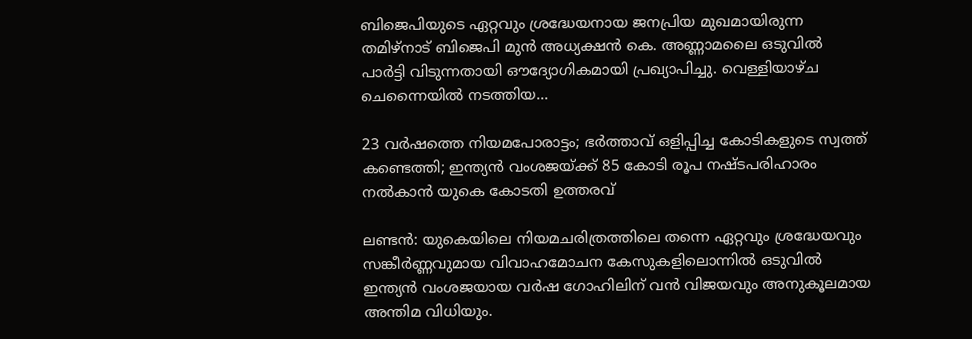ബിജെപിയുടെ ഏറ്റവും ശ്രദ്ധേയനായ ജനപ്രിയ മുഖമായിരുന്ന തമിഴ്‌നാട് ബിജെപി മുൻ അധ്യക്ഷൻ കെ. അണ്ണാമലൈ ഒടുവിൽ പാർട്ടി വിടുന്നതായി ഔദ്യോഗികമായി പ്രഖ്യാപിച്ചു. വെള്ളിയാഴ്ച ചെന്നൈയിൽ നടത്തിയ...

23 വർഷത്തെ നിയമപോരാട്ടം; ഭർത്താവ് ഒളിപ്പിച്ച കോടികളുടെ സ്വത്ത് കണ്ടെത്തി; ഇന്ത്യൻ വംശജയ്ക്ക് 85 കോടി രൂപ നഷ്ടപരിഹാരം നൽകാൻ യുകെ കോടതി ഉത്തരവ്

ലണ്ടൻ: യുകെയിലെ നിയമചരിത്രത്തിലെ തന്നെ ഏറ്റവും ശ്രദ്ധേയവും സങ്കീർണ്ണവുമായ വിവാഹമോചന കേസുകളിലൊന്നിൽ ഒടുവിൽ ഇന്ത്യൻ വംശജയായ വർഷ ഗോഹിലിന് വൻ വിജയവും അനുകൂലമായ അന്തിമ വിധിയും.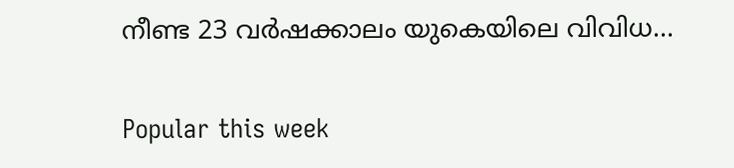നീണ്ട 23 വർഷക്കാലം യുകെയിലെ വിവിധ...

Popular this week